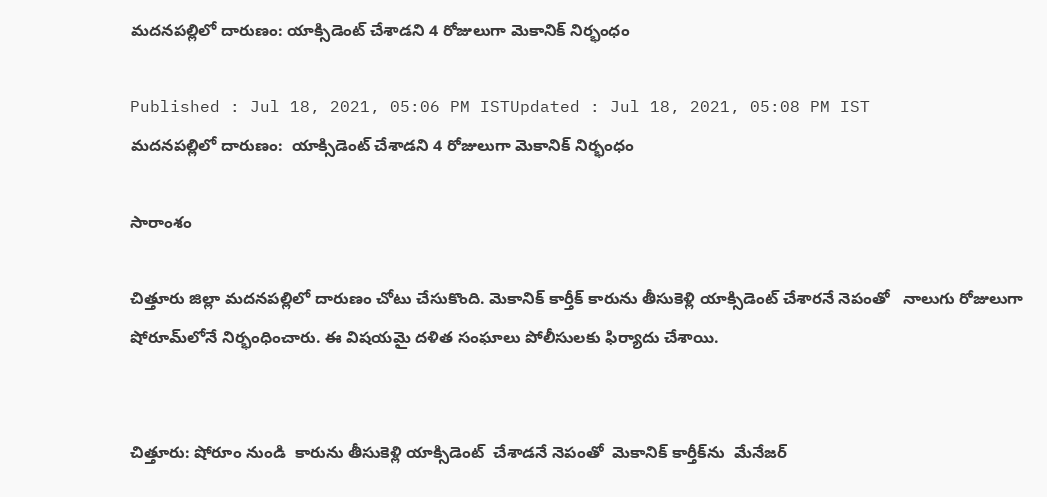మదనపల్లిలో దారుణం: యాక్సిడెంట్ చేశాడని 4 రోజులుగా మెకానిక్‌ నిర్భంధం

Published : Jul 18, 2021, 05:06 PM ISTUpdated : Jul 18, 2021, 05:08 PM IST
మదనపల్లిలో దారుణం:  యాక్సిడెంట్ చేశాడని 4 రోజులుగా మెకానిక్‌ నిర్భంధం

సారాంశం

చిత్తూరు జిల్లా మదనపల్లిలో దారుణం చోటు చేసుకొంది. మెకానిక్ కార్తీక్ కారును తీసుకెళ్లి యాక్సిడెంట్ చేశారనే నెపంతో   నాలుగు రోజులుగా షోరూమ్‌లోనే నిర్భంధించారు. ఈ విషయమై దళిత సంఘాలు పోలీసులకు ఫిర్యాదు చేశాయి.


చిత్తూరు: షోరూం నుండి  కారును తీసుకెళ్లి యాక్సిడెంట్  చేశాడనే నెపంతో  మెకానిక్ కార్తీక్‌‌ను  మేనేజర్‌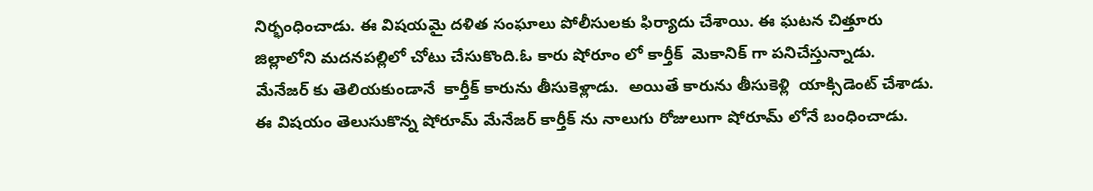నిర్భంధించాడు. ఈ విషయమై దళిత సంఘాలు పోలీసులకు ఫిర్యాదు చేశాయి. ఈ ఘటన చిత్తూరు జిల్లాలోని మదనపల్లిలో చోటు చేసుకొంది.ఓ కారు షోరూం లో కార్తీక్  మెకానిక్ గా పనిచేస్తున్నాడు.  మేనేజర్ కు తెలియకుండానే  కార్తీక్ కారును తీసుకెళ్లాడు.  అయితే కారును తీసుకెళ్లి  యాక్సిడెంట్ చేశాడు. ఈ విషయం తెలుసుకొన్న షోరూమ్ మేనేజర్ కార్తీక్ ను నాలుగు రోజులుగా షోరూమ్ లోనే బంధించాడు.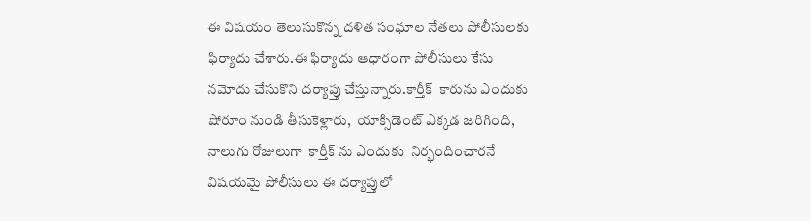ఈ విషయం తెలుసుకొన్న దళిత సంఘాల నేతలు పోలీసులకు ఫిర్యాదు చేశారు.ఈ ఫిర్యాదు ఆధారంగా పోలీసులు కేసు నమోదు చేసుకొని దర్యాప్తు చేస్తున్నారు.కార్తీక్  కారును ఎందుకు షోరూం నుండి తీసుకెళ్లారు,  యాక్సిడెంట్ ఎక్కడ జరిగింది, నాలుగు రోజులుగా  కార్తీక్ ను ఎందుకు  నిర్భందించారనే విషయమై పోలీసులు ఈ దర్యాప్తులో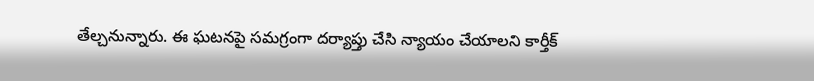తేల్చనున్నారు. ఈ ఘటనపై సమగ్రంగా దర్యాప్తు చేసి న్యాయం చేయాలని కార్తీక్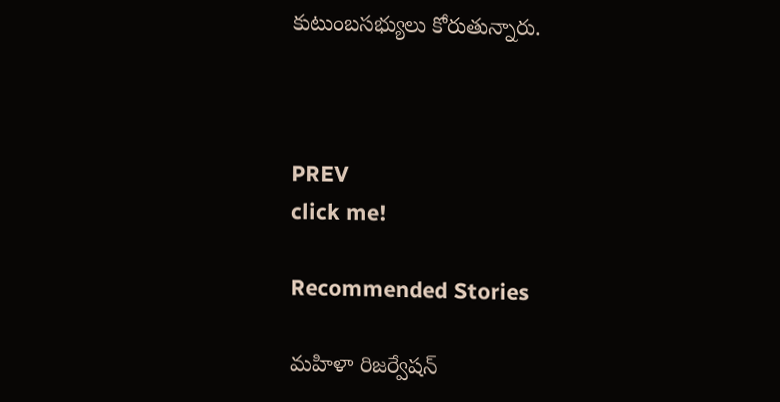కుటుంబసభ్యులు కోరుతున్నారు.



PREV
click me!

Recommended Stories

మహిళా రిజర్వేషన్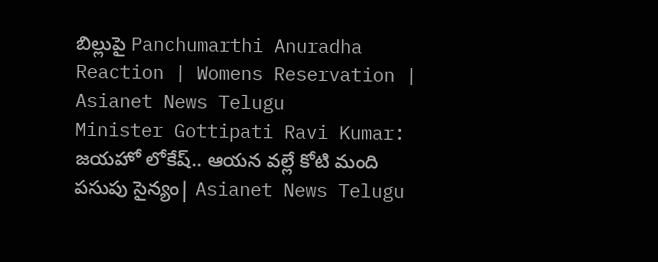బిల్లుపై Panchumarthi Anuradha Reaction | Womens Reservation | Asianet News Telugu
Minister Gottipati Ravi Kumar: జయహో లోకేష్.. ఆయన వల్లే కోటి మంది పసుపు సైన్యం| Asianet News Telugu